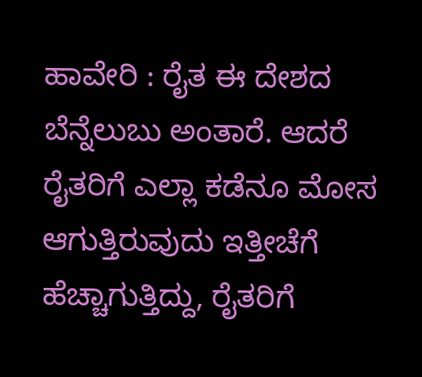ಹಾವೇರಿ : ರೈತ ಈ ದೇಶದ ಬೆನ್ನೆಲುಬು ಅಂತಾರೆ. ಆದರೆ ರೈತರಿಗೆ ಎಲ್ಲಾ ಕಡೆನೂ ಮೋಸ ಆಗುತ್ತಿರುವುದು ಇತ್ತೀಚೆಗೆ ಹೆಚ್ಚಾಗುತ್ತಿದ್ದು, ರೈತರಿಗೆ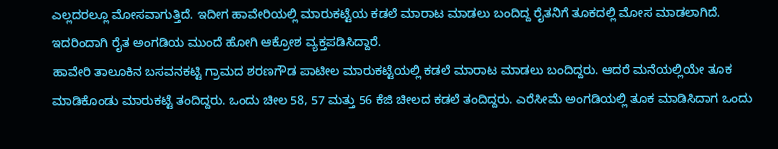ಎಲ್ಲದರಲ್ಲೂ ಮೋಸವಾಗುತ್ತಿದೆ. ಇದೀಗ ಹಾವೇರಿಯಲ್ಲಿ ಮಾರುಕಟ್ಟೆಯ ಕಡಲೆ ಮಾರಾಟ ಮಾಡಲು ಬಂದಿದ್ದ ರೈತನಿಗೆ ತೂಕದಲ್ಲಿ ಮೋಸ ಮಾಡಲಾಗಿದೆ. ಇದರಿಂದಾಗಿ ರೈತ ಅಂಗಡಿಯ ಮುಂದೆ ಹೋಗಿ ಆಕ್ರೋಶ ವ್ಯಕ್ತಪಡಿಸಿದ್ದಾರೆ.
ಹಾವೇರಿ ತಾಲೂಕಿನ ಬಸವನಕಟ್ಟಿ ಗ್ರಾಮದ ಶರಣಗೌಡ ಪಾಟೀಲ ಮಾರುಕಟ್ಟೆಯಲ್ಲಿ ಕಡಲೆ ಮಾರಾಟ ಮಾಡಲು ಬಂದಿದ್ದರು. ಆದರೆ ಮನೆಯಲ್ಲಿಯೇ ತೂಕ ಮಾಡಿಕೊಂಡು ಮಾರುಕಟ್ಟೆ ತಂದಿದ್ದರು. ಒಂದು ಚೀಲ 58, 57 ಮತ್ತು 56 ಕೆಜಿ ಚೀಲದ ಕಡಲೆ ತಂದಿದ್ದರು. ಎರೆಸೀಮೆ ಅಂಗಡಿಯಲ್ಲಿ ತೂಕ ಮಾಡಿಸಿದಾಗ ಒಂದು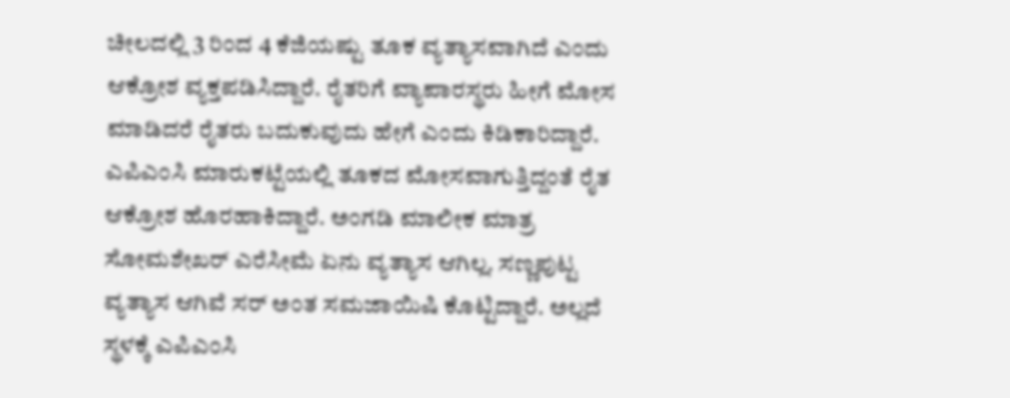ಚೀಲದಲ್ಲಿ 3 ರಿಂದ 4 ಕೆಜಿಯಷ್ಟು ತೂಕ ವ್ಯತ್ಯಾಸವಾಗಿದೆ ಎಂದು ಆಕ್ರೋಶ ವ್ಯಕ್ತಪಡಿಸಿದ್ದಾರೆ. ರೈತರಿಗೆ ವ್ಯಾಪಾರಸ್ಥರು ಹೀಗೆ ಮೋಸ ಮಾಡಿದರೆ ರೈತರು ಬದುಕುವುದು ಹೇಗೆ ಎಂದು ಕಿಡಿಕಾರಿದ್ದಾರೆ.
ಎಪಿಎಂಸಿ ಮಾರುಕಟ್ಟೆಯಲ್ಲಿ ತೂಕದ ಮೋಸವಾಗುತ್ತಿದ್ದಂತೆ ರೈತ ಆಕ್ರೋಶ ಹೊರಹಾಕಿದ್ದಾರೆ. ಅಂಗಡಿ ಮಾಲೀಕ ಮಾತ್ರ ಸೋಮಶೇಖರ್ ಎರೆಸೀಮೆ ಏನು ವ್ಯತ್ಯಾಸ ಆಗಿಲ್ಲ. ಸಣ್ಣಪುಟ್ಟ ವ್ಯತ್ಯಾಸ ಆಗಿವೆ ಸರ್ ಅಂತ ಸಮಜಾಯಿಷಿ ಕೊಟ್ಟಿದ್ದಾರೆ. ಅಲ್ಲದೆ ಸ್ಥಳಕ್ಕೆ ಎಪಿಎಂಸಿ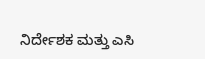ನಿರ್ದೇಶಕ ಮತ್ತು ಎಸಿ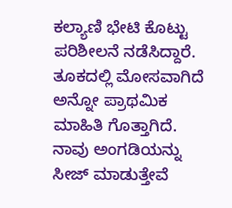ಕಲ್ಯಾಣಿ ಭೇಟಿ ಕೊಟ್ಟು ಪರಿಶೀಲನೆ ನಡೆಸಿದ್ದಾರೆ. ತೂಕದಲ್ಲಿ ಮೋಸವಾಗಿದೆ ಅನ್ನೋ ಪ್ರಾಥಮಿಕ ಮಾಹಿತಿ ಗೊತ್ತಾಗಿದೆ. ನಾವು ಅಂಗಡಿಯನ್ನು ಸೀಜ್ ಮಾಡುತ್ತೇವೆ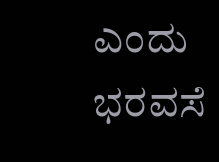ಎಂದು ಭರವಸೆ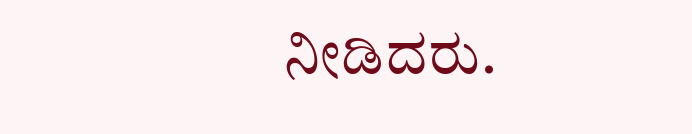ನೀಡಿದರು.